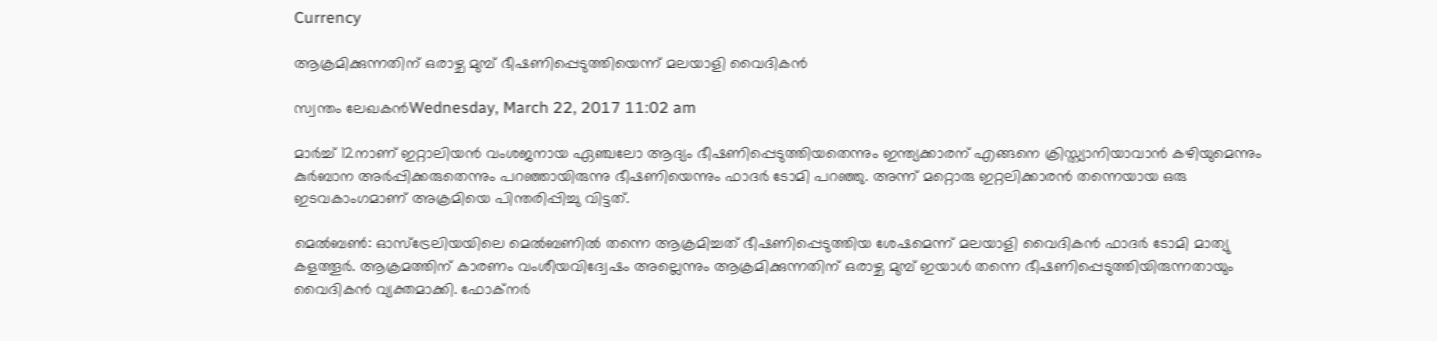Currency

ആക്രമിക്കുന്നതിന് ഒരാഴ്ച മുമ്പ് ഭീഷണിപ്പെടുത്തിയെന്ന് മലയാളി വൈദികന്‍

സ്വന്തം ലേഖകന്‍Wednesday, March 22, 2017 11:02 am

മാര്‍ച്ച് 12നാണ് ഇറ്റാലിയന്‍ വംശജനായ ഏഞ്ചലോ ആദ്യം ഭീഷണിപ്പെടുത്തിയതെന്നും ഇന്ത്യക്കാരന് എങ്ങനെ ക്രിസ്ത്യാനിയാവാന്‍ കഴിയുമെന്നും കുര്‍ബാന അര്‍പ്പിക്കരുതെന്നും പറഞ്ഞായിരുന്നു ഭീഷണിയെന്നും ഫാദര്‍ ടോമി പറഞ്ഞു. അന്ന് മറ്റൊരു ഇറ്റലിക്കാരന്‍ തന്നെയായ ഒരു ഇടവകാംഗമാണ് അക്രമിയെ പിന്തരിപ്പിച്ചു വിട്ടത്.

മെല്‍ബണ്‍: ഓസ്‌ട്രേലിയയിലെ മെല്‍ബണില്‍ തന്നെ ആക്രമിച്ചത് ഭീഷണിപ്പെടുത്തിയ ശേഷമെന്ന് മലയാളി വൈദികന്‍ ഫാദര്‍ ടോമി മാത്യു കളത്തൂര്‍. ആക്രമത്തിന് കാരണം വംശീയവിദ്വേഷം അല്ലെന്നും ആക്രമിക്കുന്നതിന് ഒരാഴ്ച മുമ്പ് ഇയാള്‍ തന്നെ ഭീഷണിപ്പെടുത്തിയിരുന്നതായും വൈദികന്‍ വ്യക്തമാക്കി. ഫോക്‌നര്‍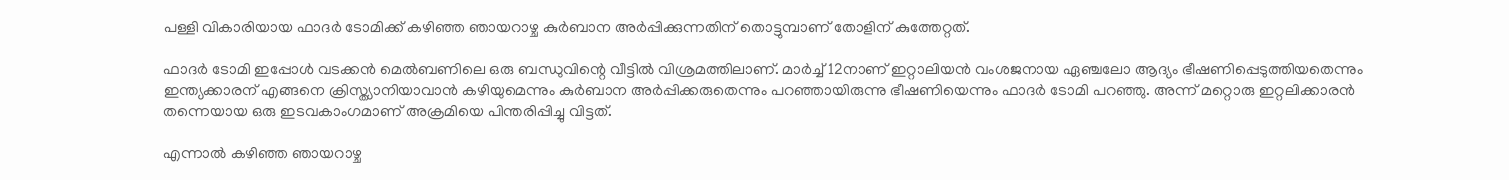പള്ളി വികാരിയായ ഫാദര്‍ ടോമിക്ക് കഴിഞ്ഞ ഞായറാഴ്ച കുര്‍ബാന അര്‍പ്പിക്കുന്നതിന് തൊട്ടുമ്പാണ് തോളിന് കുത്തേറ്റത്.

ഫാദര്‍ ടോമി ഇപ്പോള്‍ വടക്കന്‍ മെല്‍ബണിലെ ഒരു ബന്ധുവിന്റെ വീട്ടില്‍ വിശ്രമത്തിലാണ്. മാര്‍ച്ച് 12നാണ് ഇറ്റാലിയന്‍ വംശജനായ ഏഞ്ചലോ ആദ്യം ഭീഷണിപ്പെടുത്തിയതെന്നും ഇന്ത്യക്കാരന് എങ്ങനെ ക്രിസ്ത്യാനിയാവാന്‍ കഴിയുമെന്നും കുര്‍ബാന അര്‍പ്പിക്കരുതെന്നും പറഞ്ഞായിരുന്നു ഭീഷണിയെന്നും ഫാദര്‍ ടോമി പറഞ്ഞു. അന്ന് മറ്റൊരു ഇറ്റലിക്കാരന്‍ തന്നെയായ ഒരു ഇടവകാംഗമാണ് അക്രമിയെ പിന്തരിപ്പിച്ചു വിട്ടത്.

എന്നാല്‍ കഴിഞ്ഞ ഞായറാഴ്ച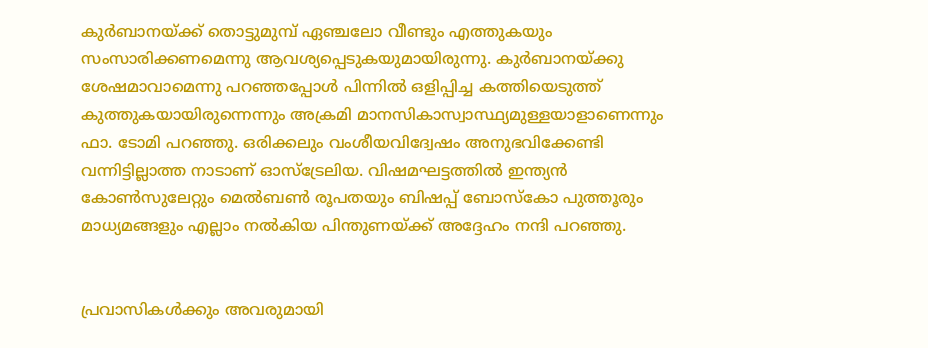കുര്‍ബാനയ്ക്ക് തൊട്ടുമുമ്പ് ഏഞ്ചലോ വീണ്ടും എത്തുകയും സംസാരിക്കണമെന്നു ആവശ്യപ്പെടുകയുമായിരുന്നു. കുര്‍ബാനയ്ക്കു ശേഷമാവാമെന്നു പറഞ്ഞപ്പോള്‍ പിന്നില്‍ ഒളിപ്പിച്ച കത്തിയെടുത്ത് കുത്തുകയായിരുന്നെന്നും അക്രമി മാനസികാസ്വാസ്ഥ്യമുള്ളയാളാണെന്നും ഫാ. ടോമി പറഞ്ഞു. ഒരിക്കലും വംശീയവിദ്വേഷം അനുഭവിക്കേണ്ടി വന്നിട്ടില്ലാത്ത നാടാണ് ഓസ്‌ട്രേലിയ. വിഷമഘട്ടത്തില്‍ ഇന്ത്യന്‍ കോണ്‍സുലേറ്റും മെല്‍ബണ്‍ രൂപതയും ബിഷപ്പ് ബോസ്‌കോ പുത്തൂരും മാധ്യമങ്ങളും എല്ലാം നല്‍കിയ പിന്തുണയ്ക്ക് അദ്ദേഹം നന്ദി പറഞ്ഞു.


പ്രവാസികൾക്കും അവരുമായി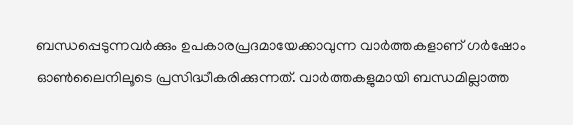ബന്ധപ്പെടുന്നവർക്കും ഉപകാരപ്രദമായേക്കാവുന്ന വാർത്തകളാണ് ഗർഷോം ഓൺലൈനിലൂടെ പ്രസിദ്ധീകരിക്കുന്നത്. വാർത്തകളുമായി ബന്ധമില്ലാത്ത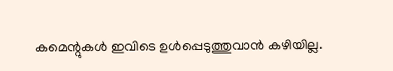കമെന്റുകൾ ഇവിടെ ഉൾപ്പെടുത്തുവാൻ കഴിയില്ല.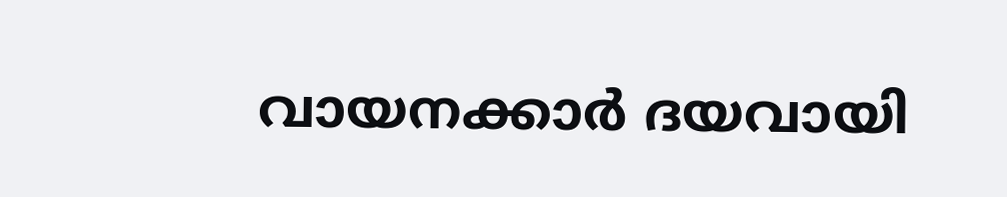വായനക്കാർ ദയവായി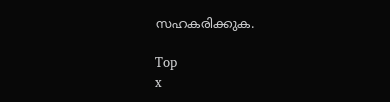സഹകരിക്കുക.

Top
x